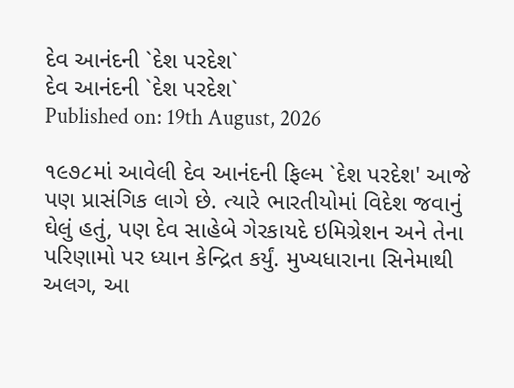દેવ આનંદની `દેશ પરદેશ`
દેવ આનંદની `દેશ પરદેશ`
Published on: 19th August, 2026

૧૯૭૮માં આવેલી દેવ આનંદની ફિલ્મ `દેશ પરદેશ' આજે પણ પ્રાસંગિક લાગે છે. ત્યારે ભારતીયોમાં વિદેશ જવાનું ઘેલું હતું, પણ દેવ સાહેબે ગેરકાયદે ઇમિગ્રેશન અને તેના પરિણામો પર ધ્યાન કેન્દ્રિત કર્યું. મુખ્યધારાના સિનેમાથી અલગ, આ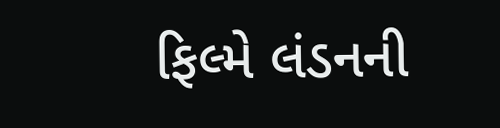ફિલ્મે લંડનની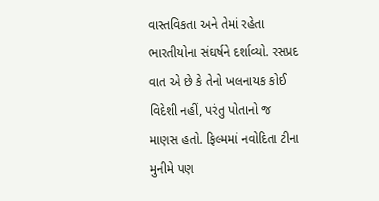વાસ્તવિકતા અને તેમાં રહેતા ભારતીયોના સંઘર્ષને દર્શાવ્યો. રસપ્રદ વાત એ છે કે તેનો ખલનાયક કોઈ વિદેશી નહીં, પરંતુ પોતાનો જ માણસ હતો. ફિલ્મમાં નવોદિતા ટીના મુનીમે પણ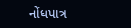નોંધપાત્ર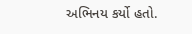અભિનય કર્યો હતો.